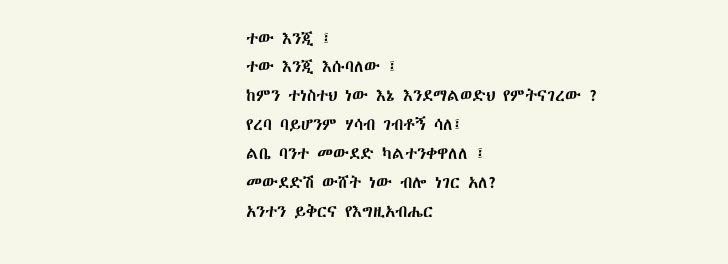ተው እንጂ ፤
ተው እንጂ እሱባለው ፤
ከምን ተነስተህ ነው እኔ እንደማልወድህ የምትናገረው ?
የረባ ባይሆንም ሃሳብ ገብቶኝ ሳለ፤
ልቤ ባንተ መውደድ ካልተንቀዋለለ ፤
መውደድሽ ውሸት ነው ብሎ ነገር አለ?
አንተን ይቅርና የእግዚአብሔር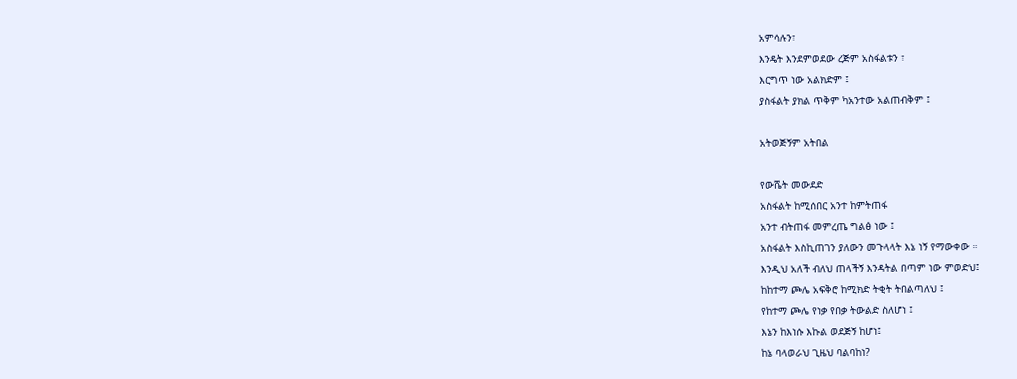አምሳሉን፣
እንዴት እንደምወደው ረጅም አስፋልቱን ፣
እርግጥ ነው አልክድም ፤
ያስፋልት ያክል ጥቅም ካአንተው አልጠብቅም ፤

አትወጅኝም አትበል

የውሼት መውደድ
አስፋልት ከሚሰበር አንተ ከምትጠፋ
አንተ ብትጠፋ መምረጤ ግልፅ ነው ፤
አስፋልት እስኪጠገን ያለውን መጉላላት እኔ ነኝ የማውቀው ።
እንዲህ አለች ብለህ ጠላችኝ እንዳትል በጣም ነው ምወድህ፤
ከከተማ ጮሌ አፍቅሮ ከሚክድ ትቂት ትበልጣለህ ፤
የከተማ ጮሌ የነቃ የበቃ ትውልድ ስለሆነ ፤
እኔን ከእነሱ እኩል ወደጅኝ ከሆነ፤
ከኔ ባላወራህ ጊዜህ ባልባከነ?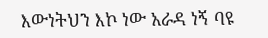እውነትህን እኮ ነው አራዳ ነኝ ባዩ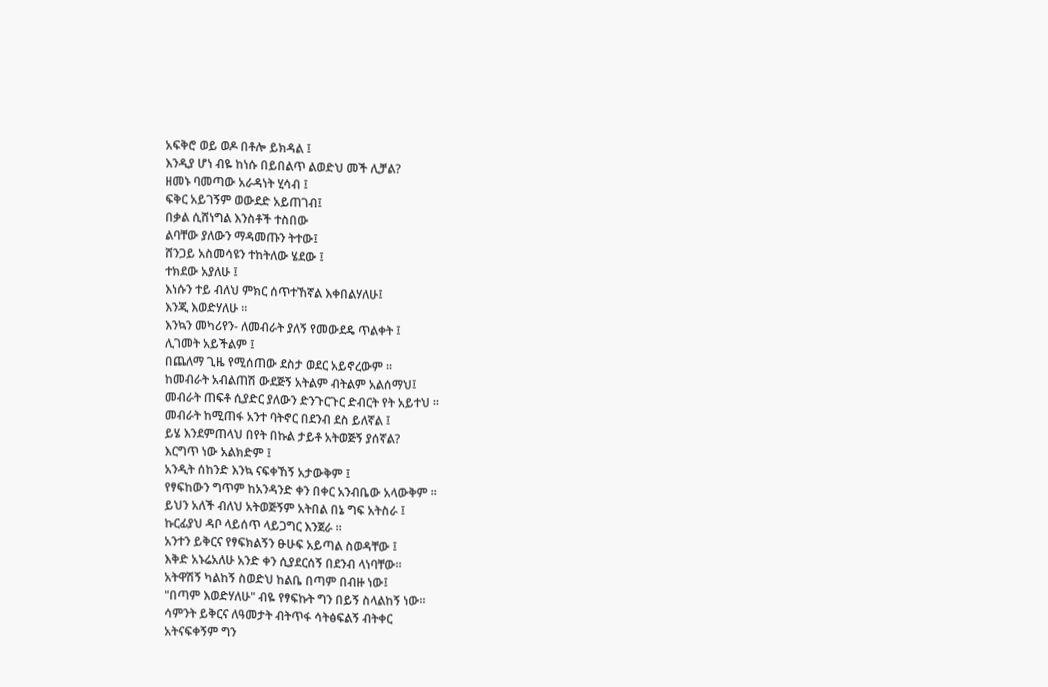አፍቅሮ ወይ ወዶ በቶሎ ይክዳል ፤
እንዲያ ሆነ ብዬ ከነሱ በይበልጥ ልወድህ መች ሊቻል?
ዘመኑ ባመጣው አራዳነት ሂሳብ ፤
ፍቅር አይገኝም ወውደድ አይጠገብ፤
በቃል ሲሸነግል እንስቶች ተስበው
ልባቸው ያለውን ማዳመጡን ትተው፤
ሸንጋይ አስመሳዩን ተከትለው ሄደው ፤
ተክደው አያለሁ ፤
እነሱን ተይ ብለህ ምክር ሰጥተኸኛል እቀበልሃለሁ፤
እንጂ እወድሃለሁ ።
እንኳን መካሪየን- ለመብራት ያለኝ የመውደዴ ጥልቀት ፤
ሊገመት አይችልም ፤
በጨለማ ጊዜ የሚሰጠው ደስታ ወደር አይኖረውም ።
ከመብራት አብልጠሽ ውደጅኝ አትልም ብትልም አልሰማህ፤
መብራት ጠፍቶ ሲያድር ያለውን ድንጉርጉር ድብርት የት አይተህ ።
መብራት ከሚጠፋ አንተ ባትኖር በደንብ ደስ ይለኛል ፤
ይሄ እንደምጠላህ በየት በኩል ታይቶ አትወጅኝ ያሰኛል?
እርግጥ ነው አልክድም ፤
አንዲት ሰከንድ እንኳ ናፍቀኸኝ አታውቅም ፤
የፃፍከውን ግጥም ከአንዳንድ ቀን በቀር አንብቤው አላውቅም ።
ይህን አለች ብለህ አትወጅኝም አትበል በኔ ግፍ አትስራ ፤
ኩርፊያህ ዳቦ ላይሰጥ ላይጋግር እንጀራ ።
አንተን ይቅርና የፃፍክልኝን ፁሁፍ አይጣል ስወዳቸው ፤
እቅድ አኑሬአለሁ አንድ ቀን ሲያደርሰኝ በደንብ ላነባቸው።
አትዋሽኝ ካልከኝ ስወድህ ከልቤ በጣም በብዙ ነው፤
"በጣም እወድሃለሁ" ብዬ የፃፍኩት ግን በይኝ ስላልከኝ ነው።
ሳምንት ይቅርና ለዓመታት ብትጥፋ ሳትፅፍልኝ ብትቀር
አትናፍቀኝም ግን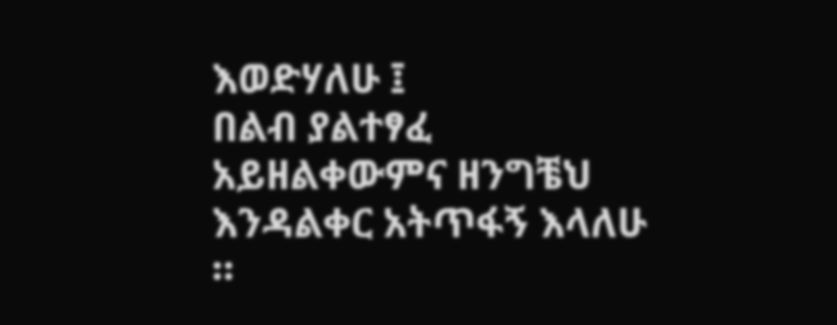እወድሃለሁ ፤
በልብ ያልተፃፈ አይዘልቀውምና ዘንግቼህ እንዳልቀር አትጥፋኝ እላለሁ ።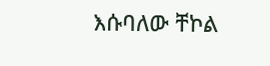እሱባለው ቸኮል